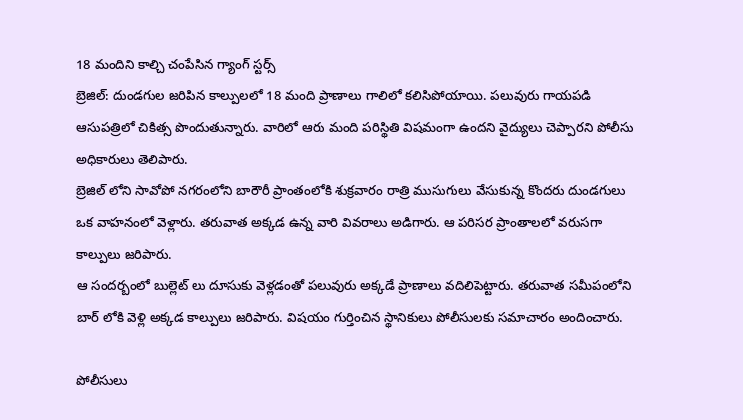18 మందిని కాల్చి చంపేసిన గ్యాంగ్ స్టర్స్
బ్రెజిల్: దుండగుల జరిపిన కాల్పులలో 18 మంది ప్రాణాలు గాలిలో కలిసిపోయాయి. పలువురు గాయపడి ఆసుపత్రిలో చికిత్స పొందుతున్నారు. వారిలో ఆరు మంది పరిస్థితి విషమంగా ఉందని వైద్యులు చెప్పారని పోలీసు అధికారులు తెలిపారు.
బ్రెజిల్ లోని సావోపో నగరంలోని బారౌరీ ప్రాంతంలోకి శుక్రవారం రాత్రి ముసుగులు వేసుకున్న కొందరు దుండగులు ఒక వాహనంలో వెళ్లారు. తరువాత అక్కడ ఉన్న వారి వివరాలు అడిగారు. ఆ పరిసర ప్రాంతాలలో వరుసగా కాల్పులు జరిపారు.
ఆ సందర్బంలో బుల్లెట్ లు దూసుకు వెళ్లడంతో పలువురు అక్కడే ప్రాణాలు వదిలిపెట్టారు. తరువాత సమీపంలోని బార్ లోకి వెళ్లి అక్కడ కాల్పులు జరిపారు. విషయం గుర్తించిన స్థానికులు పోలీసులకు సమాచారం అందించారు.

పోలీసులు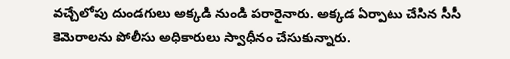వచ్చేలోపు దుండగులు అక్కడి నుండి పరారైనారు. అక్కడ ఏర్పాటు చేసిన సీసీ కెమెరాలను పోలీసు అధికారులు స్వాధీనం చేసుకున్నారు.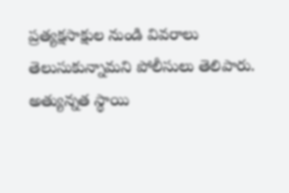ప్రత్యక్షసాక్షుల నుండి వివరాలు తెలుసుకున్నామని పోలీసులు తెలిపారు.
అత్యున్నత స్థాయి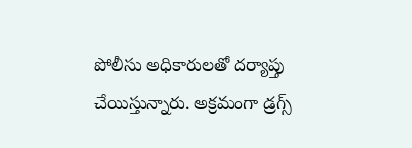పోలీసు అధికారులతో దర్యాప్తు చేయిస్తున్నారు. అక్రమంగా డ్రగ్స్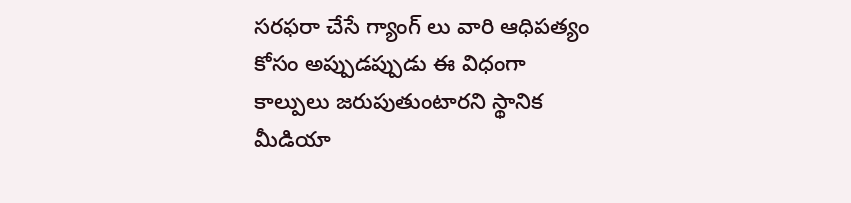సరఫరా చేసే గ్యాంగ్ లు వారి ఆధిపత్యం కోసం అప్పుడప్పుడు ఈ విధంగా కాల్పులు జరుపుతుంటారని స్థానిక మీడియా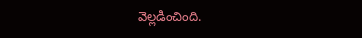వెల్లడించింది.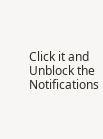Click it and Unblock the Notifications